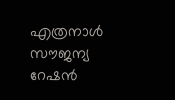എത്രനാള്‍ സൗജന്യ റേഷന്‍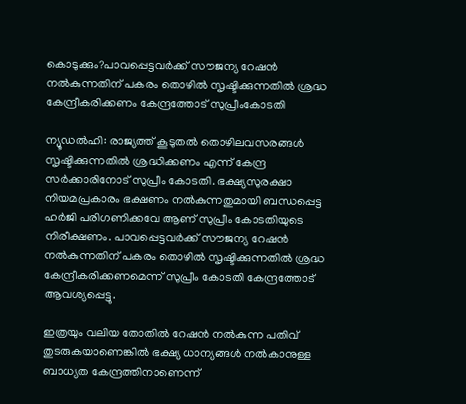കൊടുക്കും?പാവപ്പെട്ടവര്‍ക്ക് സൗജന്യ റേഷന്‍ നല്‍കുന്നതിന് പകരം തൊഴില്‍ സൃഷ്ടിക്കുന്നതില്‍ ശ്രദ്ധ കേന്ദ്രീകരിക്കണം കേന്ദ്രത്തോട് സുപ്രീംകോടതി

ന്യൂഡല്‍ഹി: രാജ്യത്ത് കൂടുതല്‍ തൊഴിലവസരങ്ങള്‍ സൃഷ്ടിക്കുന്നതില്‍ ശ്രദ്ധിക്കണം എന്ന് കേന്ദ്ര സര്‍ക്കാരിനോട് സുപ്രീം കോടതി. ഭക്ഷ്യസുരക്ഷാ നിയമപ്രകാരം ഭക്ഷണം നല്‍കുന്നതുമായി ബന്ധപ്പെട്ട ഹര്‍ജി പരിഗണിക്കവേ ആണ് സുപ്രീം കോടതിയുടെ നിരീക്ഷണം. പാവപ്പെട്ടവര്‍ക്ക് സൗജന്യ റേഷന്‍ നല്‍കുന്നതിന് പകരം തൊഴില്‍ സൃഷ്ടിക്കുന്നതില്‍ ശ്രദ്ധ കേന്ദ്രീകരിക്കണമെന്ന് സുപ്രീം കോടതി കേന്ദ്രത്തോട് ആവശ്യപ്പെട്ടു.

ഇത്രയും വലിയ തോതില്‍ റേഷന്‍ നല്‍കുന്ന പതിവ് തുടരുകയാണെങ്കില്‍ ഭക്ഷ്യ ധാന്യങ്ങള്‍ നല്‍കാനുള്ള ബാധ്യത കേന്ദ്രത്തിനാണെന്ന്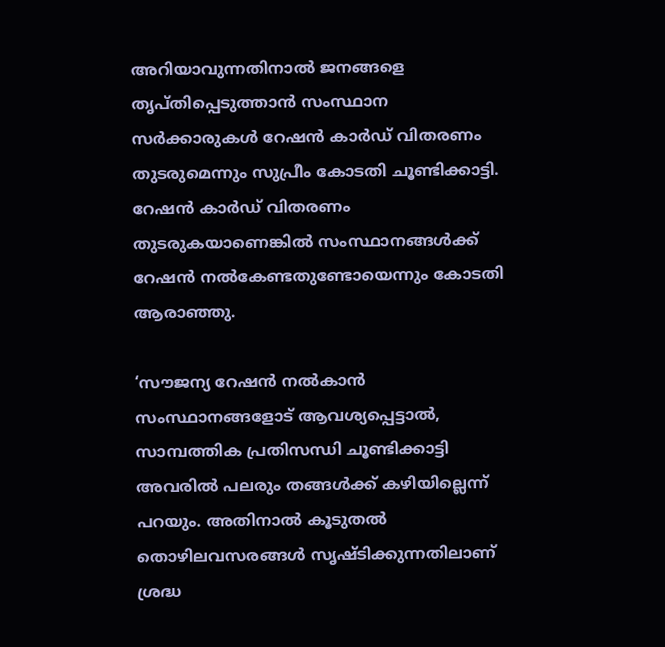അറിയാവുന്നതിനാല്‍ ജനങ്ങളെ തൃപ്തിപ്പെടുത്താന്‍ സംസ്ഥാന സര്‍ക്കാരുകള്‍ റേഷന്‍ കാര്‍ഡ് വിതരണം തുടരുമെന്നും സുപ്രീം കോടതി ചൂണ്ടിക്കാട്ടി. റേഷന്‍ കാര്‍ഡ് വിതരണം തുടരുകയാണെങ്കില്‍ സംസ്ഥാനങ്ങള്‍ക്ക് റേഷന്‍ നല്‍കേണ്ടതുണ്ടോയെന്നും കോടതി ആരാഞ്ഞു.

‘സൗജന്യ റേഷന്‍ നല്‍കാന്‍ സംസ്ഥാനങ്ങളോട് ആവശ്യപ്പെട്ടാല്‍, സാമ്പത്തിക പ്രതിസന്ധി ചൂണ്ടിക്കാട്ടി അവരില്‍ പലരും തങ്ങള്‍ക്ക് കഴിയില്ലെന്ന് പറയും. അതിനാല്‍ കൂടുതല്‍ തൊഴിലവസരങ്ങള്‍ സൃഷ്ടിക്കുന്നതിലാണ് ശ്രദ്ധ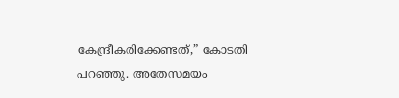കേന്ദ്രീകരിക്കേണ്ടത്,” കോടതി പറഞ്ഞു. അതേസമയം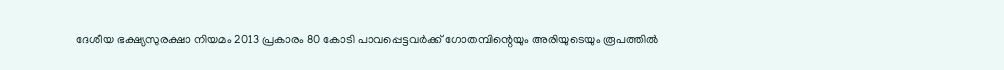ദേശീയ ഭക്ഷ്യസുരക്ഷാ നിയമം 2013 പ്രകാരം 80 കോടി പാവപ്പെട്ടവര്‍ക്ക് ഗോതമ്പിന്റെയും അരിയുടെയും രൂപത്തില്‍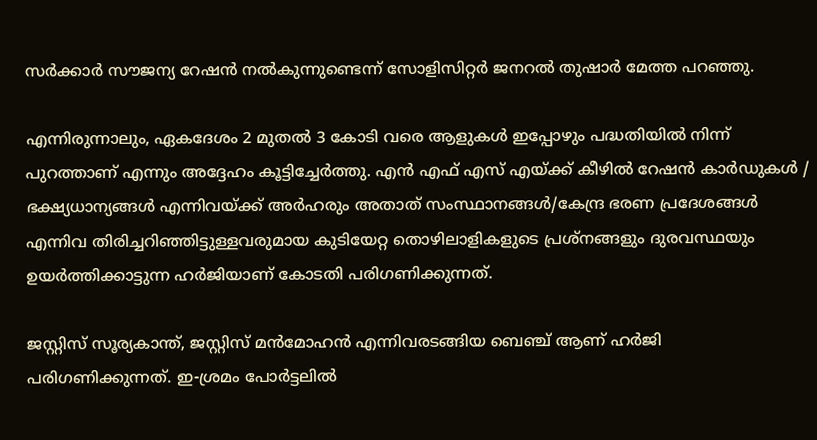സര്‍ക്കാര്‍ സൗജന്യ റേഷന്‍ നല്‍കുന്നുണ്ടെന്ന് സോളിസിറ്റര്‍ ജനറല്‍ തുഷാര്‍ മേത്ത പറഞ്ഞു.

എന്നിരുന്നാലും, ഏകദേശം 2 മുതല്‍ 3 കോടി വരെ ആളുകള്‍ ഇപ്പോഴും പദ്ധതിയില്‍ നിന്ന് പുറത്താണ് എന്നും അദ്ദേഹം കൂട്ടിച്ചേര്‍ത്തു. എന്‍ എഫ് എസ് എയ്ക്ക് കീഴില്‍ റേഷന്‍ കാര്‍ഡുകള്‍ / ഭക്ഷ്യധാന്യങ്ങള്‍ എന്നിവയ്ക്ക് അര്‍ഹരും അതാത് സംസ്ഥാനങ്ങള്‍/കേന്ദ്ര ഭരണ പ്രദേശങ്ങള്‍ എന്നിവ തിരിച്ചറിഞ്ഞിട്ടുള്ളവരുമായ കുടിയേറ്റ തൊഴിലാളികളുടെ പ്രശ്നങ്ങളും ദുരവസ്ഥയും ഉയര്‍ത്തിക്കാട്ടുന്ന ഹര്‍ജിയാണ് കോടതി പരിഗണിക്കുന്നത്.

ജസ്റ്റിസ് സൂര്യകാന്ത്, ജസ്റ്റിസ് മന്‍മോഹന്‍ എന്നിവരടങ്ങിയ ബെഞ്ച് ആണ് ഹര്‍ജി പരിഗണിക്കുന്നത്. ഇ-ശ്രമം പോര്‍ട്ടലില്‍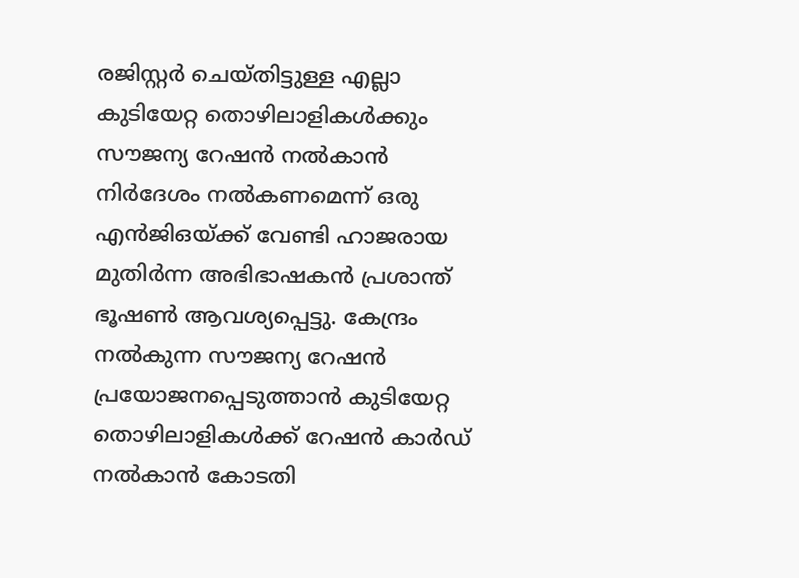രജിസ്റ്റര്‍ ചെയ്തിട്ടുള്ള എല്ലാ കുടിയേറ്റ തൊഴിലാളികള്‍ക്കും സൗജന്യ റേഷന്‍ നല്‍കാന്‍ നിര്‍ദേശം നല്‍കണമെന്ന് ഒരു എന്‍ജിഒയ്ക്ക് വേണ്ടി ഹാജരായ മുതിര്‍ന്ന അഭിഭാഷകന്‍ പ്രശാന്ത് ഭൂഷണ്‍ ആവശ്യപ്പെട്ടു. കേന്ദ്രം നല്‍കുന്ന സൗജന്യ റേഷന്‍ പ്രയോജനപ്പെടുത്താന്‍ കുടിയേറ്റ തൊഴിലാളികള്‍ക്ക് റേഷന്‍ കാര്‍ഡ് നല്‍കാന്‍ കോടതി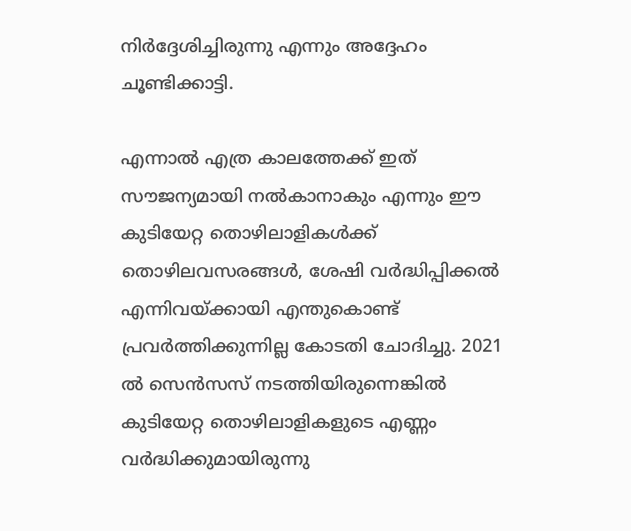നിര്‍ദ്ദേശിച്ചിരുന്നു എന്നും അദ്ദേഹം ചൂണ്ടിക്കാട്ടി.

എന്നാല്‍ എത്ര കാലത്തേക്ക് ഇത് സൗജന്യമായി നല്‍കാനാകും എന്നും ഈ കുടിയേറ്റ തൊഴിലാളികള്‍ക്ക് തൊഴിലവസരങ്ങള്‍, ശേഷി വര്‍ദ്ധിപ്പിക്കല്‍ എന്നിവയ്ക്കായി എന്തുകൊണ്ട് പ്രവര്‍ത്തിക്കുന്നില്ല കോടതി ചോദിച്ചു. 2021 ല്‍ സെന്‍സസ് നടത്തിയിരുന്നെങ്കില്‍ കുടിയേറ്റ തൊഴിലാളികളുടെ എണ്ണം വര്‍ദ്ധിക്കുമായിരുന്നു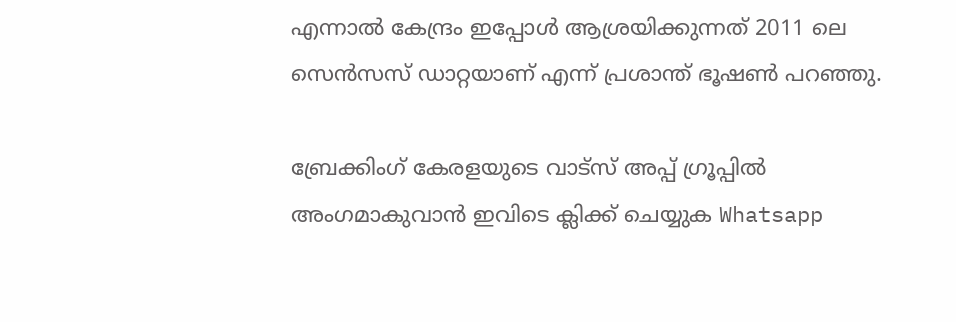എന്നാല്‍ കേന്ദ്രം ഇപ്പോള്‍ ആശ്രയിക്കുന്നത് 2011 ലെ സെന്‍സസ് ഡാറ്റയാണ് എന്ന് പ്രശാന്ത് ഭൂഷണ്‍ പറഞ്ഞു.

ബ്രേക്കിംഗ് കേരളയുടെ വാട്സ് അപ്പ് ഗ്രൂപ്പിൽ അംഗമാകുവാൻ ഇവിടെ ക്ലിക്ക് ചെയ്യുക Whatsapp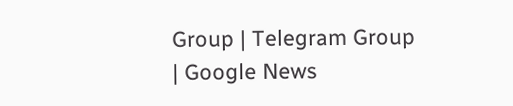Group | Telegram Group | Google News